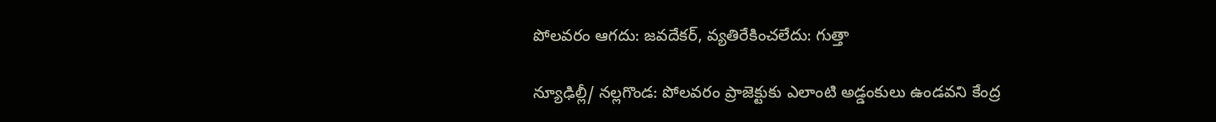పోలవరం ఆగదు: జవదేకర్, వ్యతిరేకించలేదు: గుత్తా

న్యూఢిల్లీ/ నల్లగొండ: పోలవరం ప్రాజెక్టుకు ఎలాంటి అడ్డంకులు ఉండవని కేంద్ర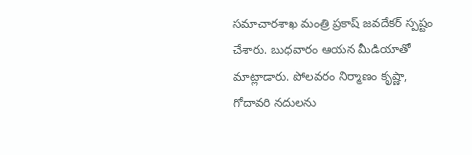సమాచారశాఖ మంత్రి ప్రకాష్ జవదేకర్ స్పష్టం చేశారు. బుధవారం ఆయన మీడియాతో మాట్లాడారు. పోలవరం నిర్మాణం కృష్ణా, గోదావరి నదులను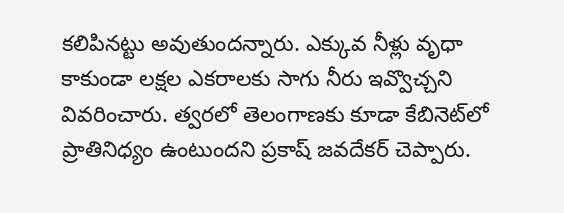కలిపినట్టు అవుతుందన్నారు. ఎక్కువ నీళ్లు వృధా కాకుండా లక్షల ఎకరాలకు సాగు నీరు ఇవ్వొచ్చని వివరించారు. త్వరలో తెలంగాణకు కూడా కేబినెట్‌లో ప్రాతినిధ్యం ఉంటుందని ప్రకాష్ జవదేకర్ చెప్పారు.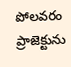పోలవరం ప్రాజెక్టును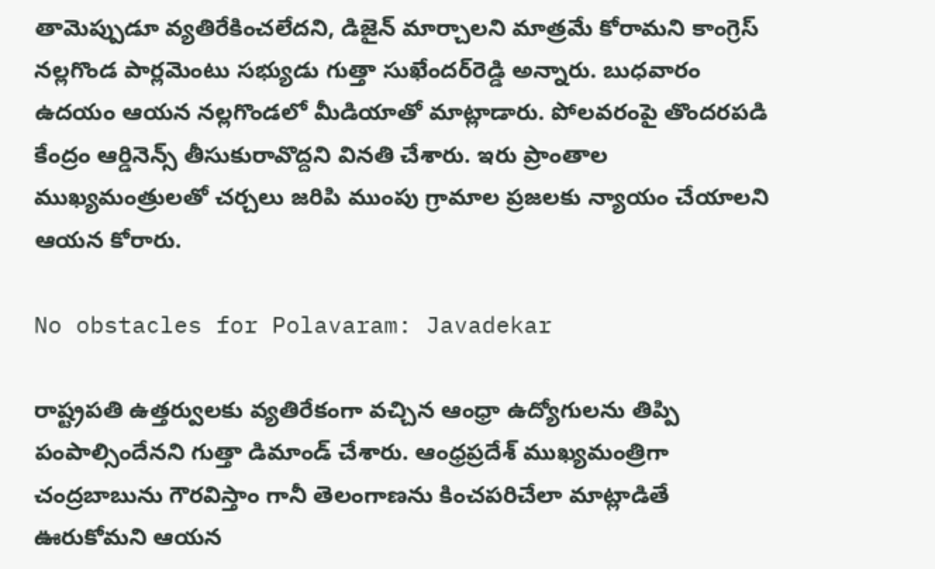తామెప్పుడూ వ్యతిరేకించలేదని, డిజైన్ మార్చాలని మాత్రమే కోరామని కాంగ్రెస్ నల్లగొండ పార్లమెంటు సభ్యుడు గుత్తా సుఖేందర్‌రెడ్డి అన్నారు. బుధవారం ఉదయం ఆయన నల్లగొండలో మీడియాతో మాట్లాడారు. పోలవరంపై తొందరపడి కేంద్రం ఆర్డినెన్స్ తీసుకురావొద్దని వినతి చేశారు. ఇరు ప్రాంతాల ముఖ్యమంత్రులతో చర్చలు జరిపి ముంపు గ్రామాల ప్రజలకు న్యాయం చేయాలని ఆయన కోరారు.

No obstacles for Polavaram: Javadekar

రాష్ట్రపతి ఉత్తర్వులకు వ్యతిరేకంగా వచ్చిన ఆంధ్రా ఉద్యోగులను తిప్పి పంపాల్సిందేనని గుత్తా డిమాండ్ చేశారు. ఆంధ్రప్రదేశ్ ముఖ్యమంత్రిగా చంద్రబాబును గౌరవిస్తాం గానీ తెలంగాణను కించపరిచేలా మాట్లాడితే ఊరుకోమని ఆయన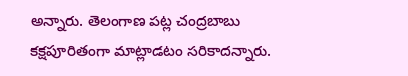అన్నారు. తెలంగాణ పట్ల చంద్రబాబు కక్షపూరితంగా మాట్లాడటం సరికాదన్నారు.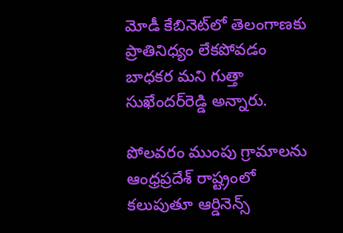మోడీ కేబినెట్‌లో తెలంగాణకు ప్రాతినిధ్యం లేకపోవడం బాధకర మని గుత్తా సుఖేందర్‌రెడ్డి అన్నారు.

పోలవరం ముంపు గ్రామాలను ఆంధ్రప్రదేశ్ రాష్ట్రంలో కలుపుతూ ఆర్డినెన్స్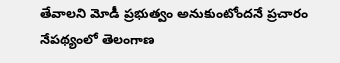తేవాలని మోడీ ప్రభుత్వం అనుకుంటోందనే ప్రచారం నేపథ్యంలో తెలంగాణ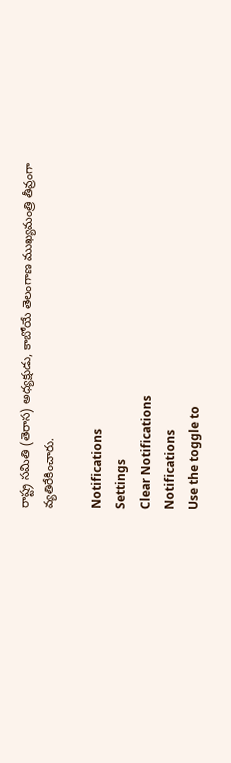రాష్ట్ర సమితి (తెరాస) అధ్యక్షుడు, కాబోయే తెలంగాణ ముఖ్యమంత్రి తీవ్రంగా వ్యతిరేకించారు.

Notifications
Settings
Clear Notifications
Notifications
Use the toggle to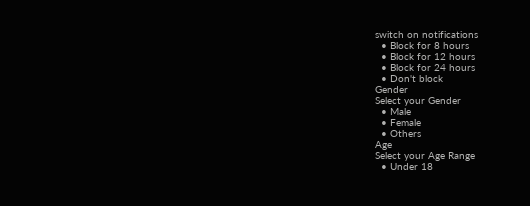switch on notifications
  • Block for 8 hours
  • Block for 12 hours
  • Block for 24 hours
  • Don't block
Gender
Select your Gender
  • Male
  • Female
  • Others
Age
Select your Age Range
  • Under 18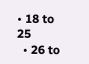• 18 to 25
  • 26 to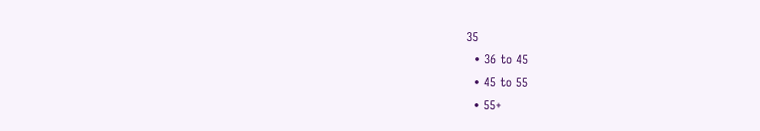35
  • 36 to 45
  • 45 to 55
  • 55+